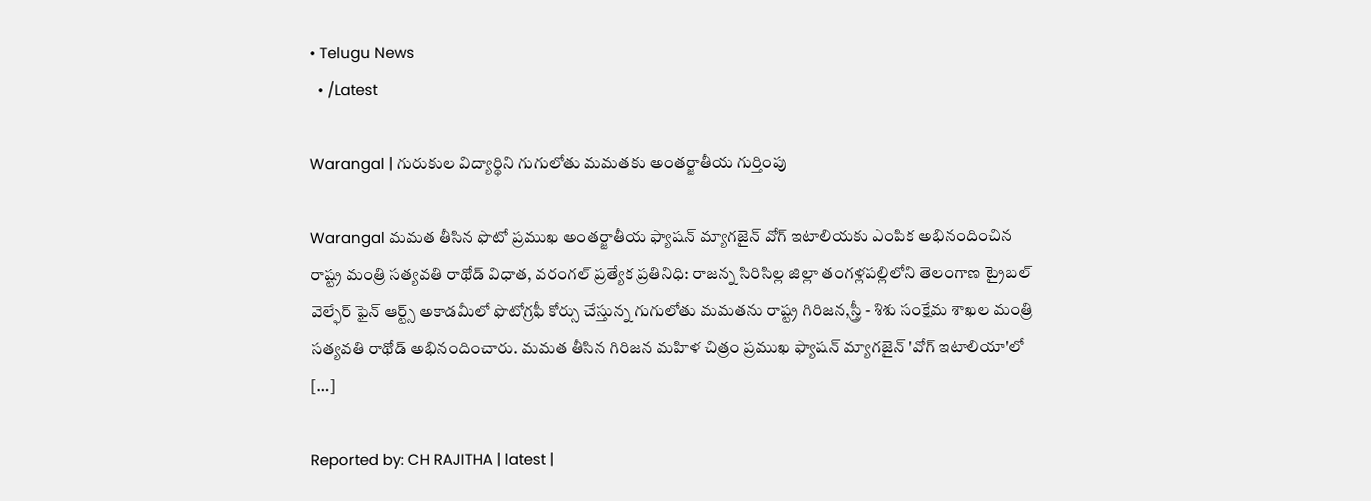• Telugu News
  • /Latest

Warangal | గురుకుల విద్యార్థిని గుగులోతు మమతకు అంతర్జాతీయ గుర్తింపు

Warangal మమత తీసిన ఫొటో ప్రముఖ అంతర్జాతీయ ఫ్యాషన్‌ మ్యాగజైన్‌ వోగ్‌ ఇటాలియకు ఎంపిక అభినందించిన రాష్ట్ర మంత్రి సత్యవతి రాథోడ్ విధాత, వరంగల్ ప్రత్యేక ప్రతినిధి: రాజన్న సిరిసిల్ల జిల్లా తంగళ్లపల్లిలోని తెలంగాణ ట్రైబల్ వెల్ఫేర్ ఫైన్ ఆర్ట్స్ అకాడమీలో ఫొటోగ్రఫీ కోర్సు చేస్తున్న గుగులోతు మమతను రాష్ట్ర గిరిజన,స్త్రీ - శిశు సంక్షేమ శాఖల మంత్రి సత్యవతి రాథోడ్ అభినందించారు. మమత తీసిన గిరిజన మహిళ చిత్రం ప్రముఖ ఫ్యాషన్ మ్యాగజైన్ 'వోగ్ ఇటాలియా'లో […]

Reported by: CH RAJITHA | latest |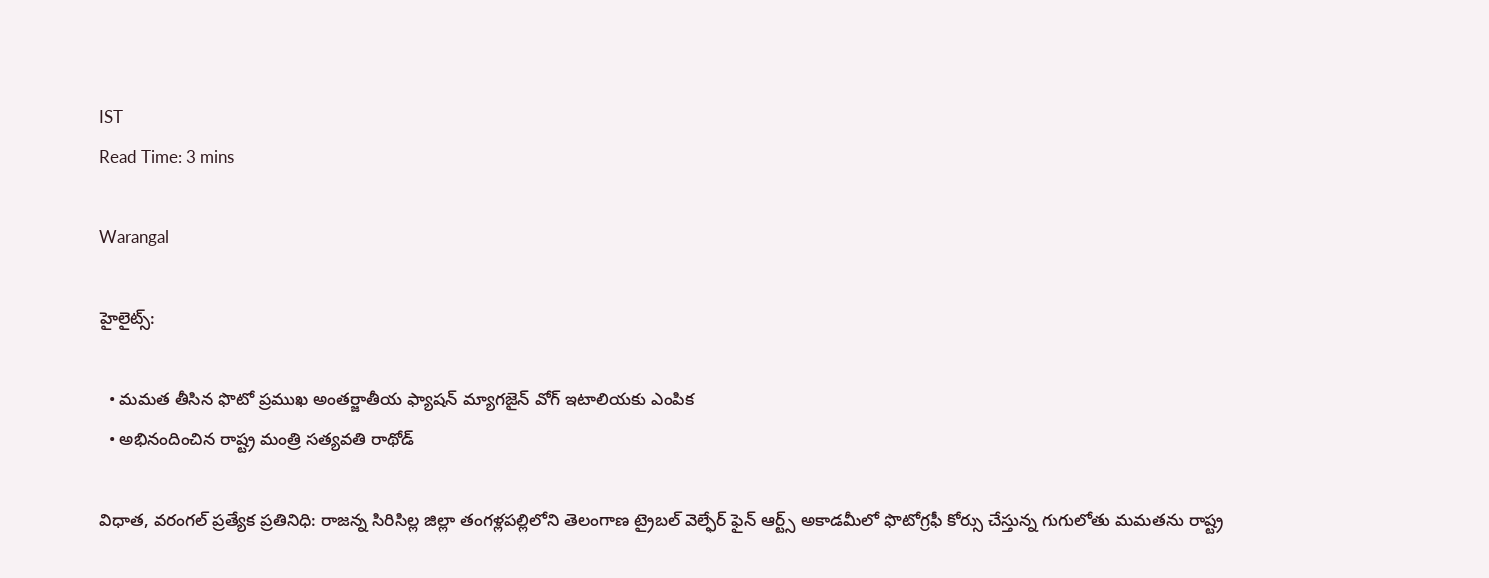IST
Read Time: 3 mins

Warangal

హైలైట్స్:

  • మమత తీసిన ఫొటో ప్రముఖ అంతర్జాతీయ ఫ్యాషన్‌ మ్యాగజైన్‌ వోగ్‌ ఇటాలియకు ఎంపిక
  • అభినందించిన రాష్ట్ర మంత్రి సత్యవతి రాథోడ్

విధాత, వరంగల్ ప్రత్యేక ప్రతినిధి: రాజన్న సిరిసిల్ల జిల్లా తంగళ్లపల్లిలోని తెలంగాణ ట్రైబల్ వెల్ఫేర్ ఫైన్ ఆర్ట్స్ అకాడమీలో ఫొటోగ్రఫీ కోర్సు చేస్తున్న గుగులోతు మమతను రాష్ట్ర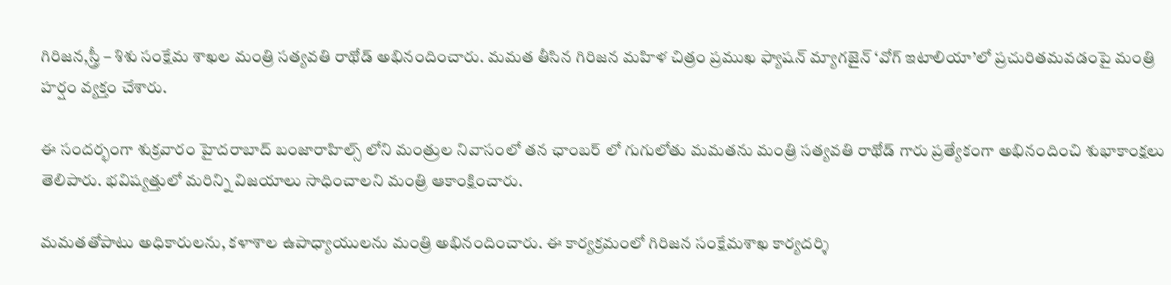గిరిజన,స్త్రీ – శిశు సంక్షేమ శాఖల మంత్రి సత్యవతి రాథోడ్ అభినందించారు. మమత తీసిన గిరిజన మహిళ చిత్రం ప్రముఖ ఫ్యాషన్ మ్యాగజైన్ ‘వోగ్ ఇటాలియా’లో ప్రచురితమవడంపై మంత్రి హర్షం వ్యక్తం చేశారు.

ఈ సందర్భంగా శుక్రవారం హైదరాబాద్ బంజారాహిల్స్ లోని మంత్రుల నివాసంలో తన ఛాంబర్ లో గుగులోతు మమతను మంత్రి సత్యవతి రాథోడ్ గారు ప్రత్యేకంగా అభినందించి శుభాకాంక్షలు తెలిపారు. భవిష్యత్తులో మరిన్ని విజయాలు సాధించాలని మంత్రి ఆకాంక్షించారు.

మమతతోపాటు అధికారులను, కళాశాల ఉపాధ్యాయులను మంత్రి అభినందించారు. ఈ కార్యక్రమంలో గిరిజన సంక్షేమశాఖ కార్యదర్శి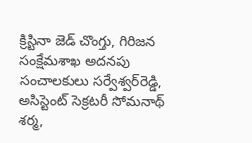క్రిస్టినా జెడ్‌ చొంగ్తు, గిరిజన సంక్షేమశాఖ అదనపు సంచాలకులు సర్వేశ్వర్‌రెడ్డి, అసిస్టెంట్ సెక్రటరీ సోమనాథ్ శర్మ,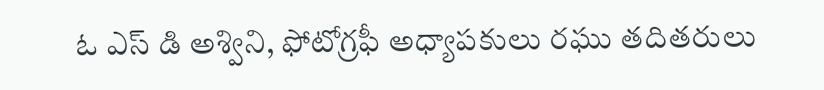ఓ ఎస్ డి అశ్విని, ఫోటోగ్రఫీ అధ్యాపకులు రఘు తదితరులు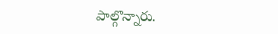పాల్గొన్నారు.